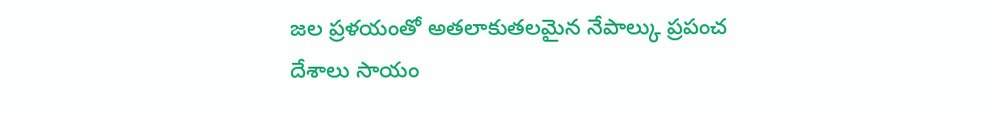జల ప్రళయంతో అతలాకుతలమైన నేపాల్కు ప్రపంచ దేశాలు సాయం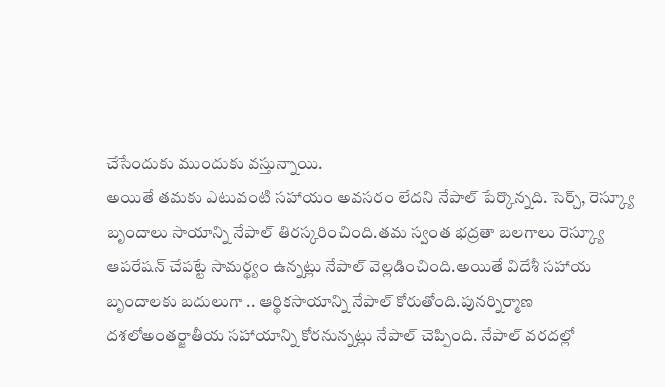చేసేందుకు ముందుకు వస్తున్నాయి.
అయితే తమకు ఎటువంటి సహాయం అవసరం లేదని నేపాల్ పేర్కొన్నది. సెర్చ్, రెస్క్యూ బృందాలు సాయాన్ని నేపాల్ తిరస్కరించింది.తమ స్వంత భద్రతా బలగాలు రెస్క్యూ ఆపరేషన్ చేపట్టే సామర్థ్యం ఉన్నట్లు నేపాల్ వెల్లడించింది.అయితే విదేశీ సహాయ బృందాలకు బదులుగా .. ఆర్థికసాయాన్ని నేపాల్ కోరుతోంది.పునర్నిర్మాణ దశలోఅంతర్జాతీయ సహాయాన్ని కోరనున్నట్లు నేపాల్ చెప్పింది. నేపాల్ వరదల్లో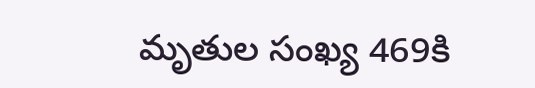మృతుల సంఖ్య 469కి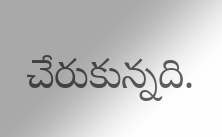చేరుకున్నది.